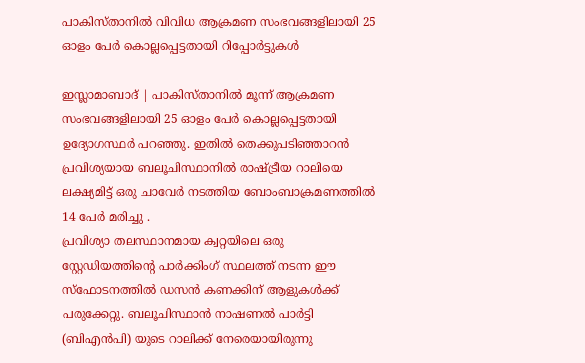പാകിസ്താനില്‍ വിവിധ ആക്രമണ സംഭവങ്ങളിലായി 25 ഓളം പേര്‍ കൊല്ലപ്പെട്ടതായി റിപ്പോർട്ടുകൾ

ഇസ്ലാമാബാദ് | പാകിസ്താനില്‍ മൂന്ന് ആക്രമണ സംഭവങ്ങളിലായി 25 ഓളം പേര്‍ കൊല്ലപ്പെട്ടതായി ഉദ്യോഗസ്ഥര്‍ പറഞ്ഞു. ഇതില്‍ തെക്കുപടിഞ്ഞാറന്‍ പ്രവിശ്യയായ ബലൂചിസ്ഥാനില്‍ രാഷ്ട്രീയ റാലിയെ ലക്ഷ്യമിട്ട് ഒരു ചാവേര്‍ നടത്തിയ ബോംബാക്രമണത്തില്‍ 14 പേര്‍ മരിച്ചു .
പ്രവിശ്യാ തലസ്ഥാനമായ ക്വറ്റയിലെ ഒരു സ്റ്റേഡിയത്തിന്റെ പാര്‍ക്കിംഗ് സ്ഥലത്ത് നടന്ന ഈ സ്‌ഫോടനത്തില്‍ ഡസന്‍ കണക്കിന് ആളുകള്‍ക്ക് പരുക്കേറ്റു. ബലൂചിസ്ഥാന്‍ നാഷണല്‍ പാര്‍ട്ടി (ബിഎന്‍പി) യുടെ റാലിക്ക് നേരെയായിരുന്നു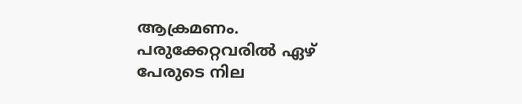ആക്രമണം. പരുക്കേറ്റവരില്‍ ഏഴ് പേരുടെ നില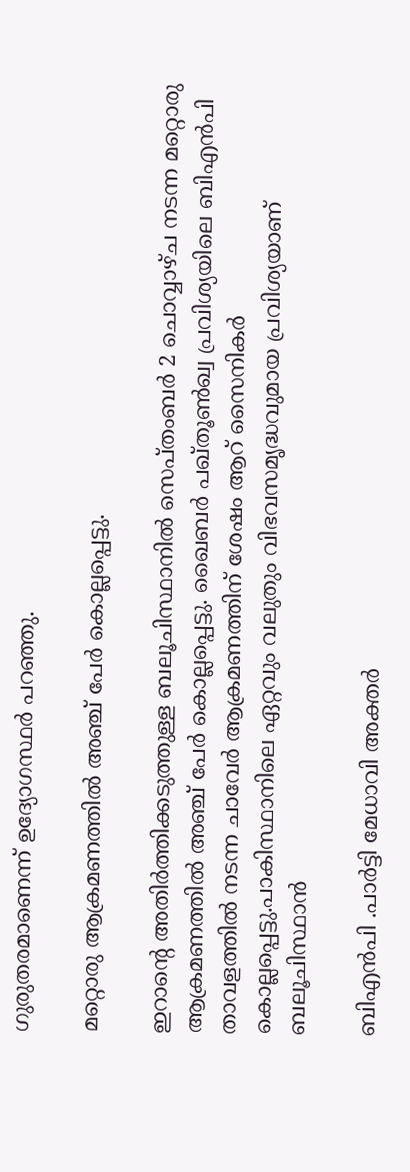ഗുരുതരമാണെന്ന് ഉദ്യോഗസ്ഥര്‍ പറഞ്ഞു.

മറ്റൊരു ആക്രമണത്തില്‍ അഞ്ച് പേര്‍ കൊല്ലപ്പെട്ടു.

ഇറാന്റെ അതിര്‍ത്തിക്കടുത്തുള്ള ബലൂചിസ്ഥാനില്‍ സെപ്തംബർ 2 ചൊവ്വാഴ്ച നടന്ന മറ്റൊരു ആക്രമണത്തില്‍ അഞ്ച് പേര്‍ കൊല്ലപ്പെട്ടു. ഖൈബര്‍ പഖ്തൂണ്‍ഖ്വ പ്രവിശ്യയിലെ ബിഎന്‍പി താവളത്തില്‍ നടന്ന ചാവേര്‍ ആക്രമണത്തിന് ശേഷം ആറ് സൈനികര്‍ കൊല്ലപ്പെട്ടു.പാകിസ്ഥാനിലെ ഏറ്റവും വലുതും വിഭവസമൃദ്ധവുമായ പ്രവിശ്യയാണ് ബലൂചിസ്ഥാന്‍

ബിഎന്‍പി .പാര്‍ട്ടി മേധാവി അക്തര്‍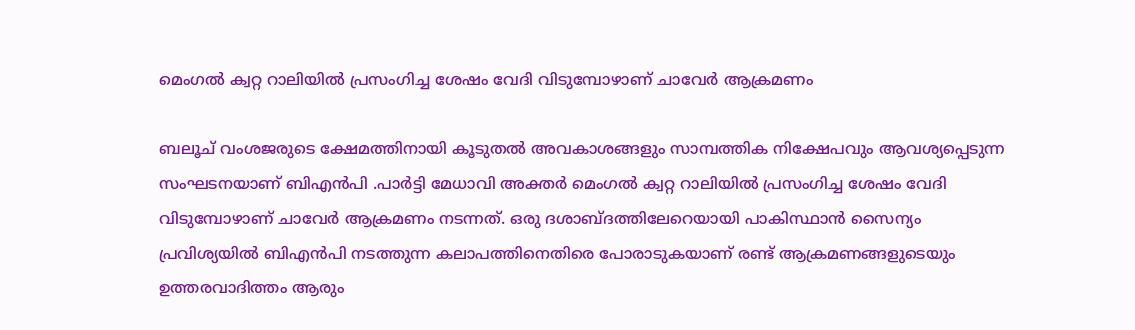മെംഗല്‍ ക്വറ്റ റാലിയില്‍ പ്രസംഗിച്ച ശേഷം വേദി വിടുമ്പോഴാണ് ചാവേര്‍ ആക്രമണം

ബലൂച് വംശജരുടെ ക്ഷേമത്തിനായി കൂടുതല്‍ അവകാശങ്ങളും സാമ്പത്തിക നിക്ഷേപവും ആവശ്യപ്പെടുന്ന സംഘടനയാണ് ബിഎന്‍പി .പാര്‍ട്ടി മേധാവി അക്തര്‍ മെംഗല്‍ ക്വറ്റ റാലിയില്‍ പ്രസംഗിച്ച ശേഷം വേദി വിടുമ്പോഴാണ് ചാവേര്‍ ആക്രമണം നടന്നത്. ഒരു ദശാബ്ദത്തിലേറെയായി പാകിസ്ഥാന്‍ സൈന്യം പ്രവിശ്യയില്‍ ബിഎന്‍പി നടത്തുന്ന കലാപത്തിനെതിരെ പോരാടുകയാണ് രണ്ട് ആക്രമണങ്ങളുടെയും ഉത്തരവാദിത്തം ആരും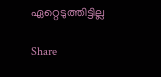ഏറ്റെടുത്തിട്ടില്ല

Share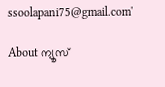ssoolapani75@gmail.com'

About ന്യൂസ്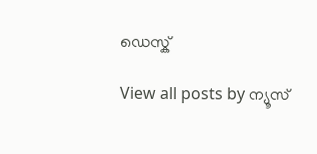ഡെസ്ക്

View all posts by ന്യൂസ്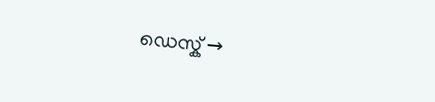ഡെസ്ക് →